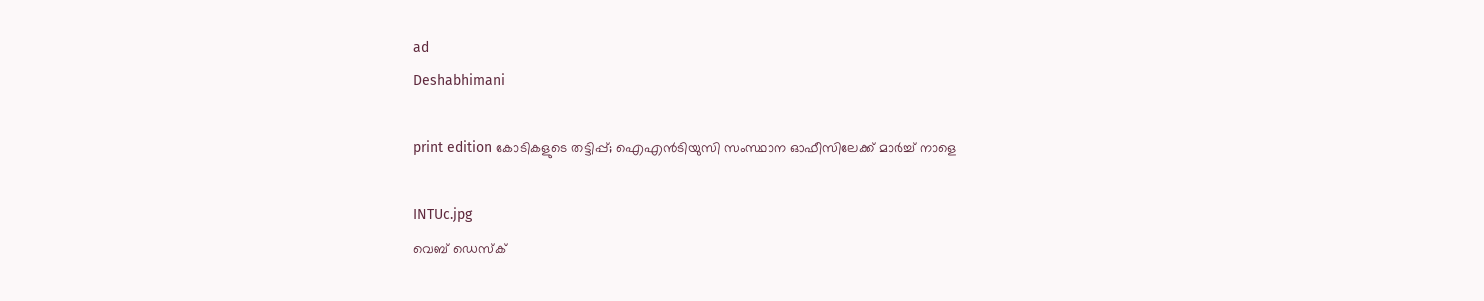ad
Deshabhimani

print edition കോടികളുടെ തട്ടിപ്പ്; ഐഎൻടിയുസി സംസ്ഥാന ഓഫീസിലേക്ക്‌ മാർച്ച്‌ നാളെ

INTUc.jpg
വെബ് ഡെസ്ക്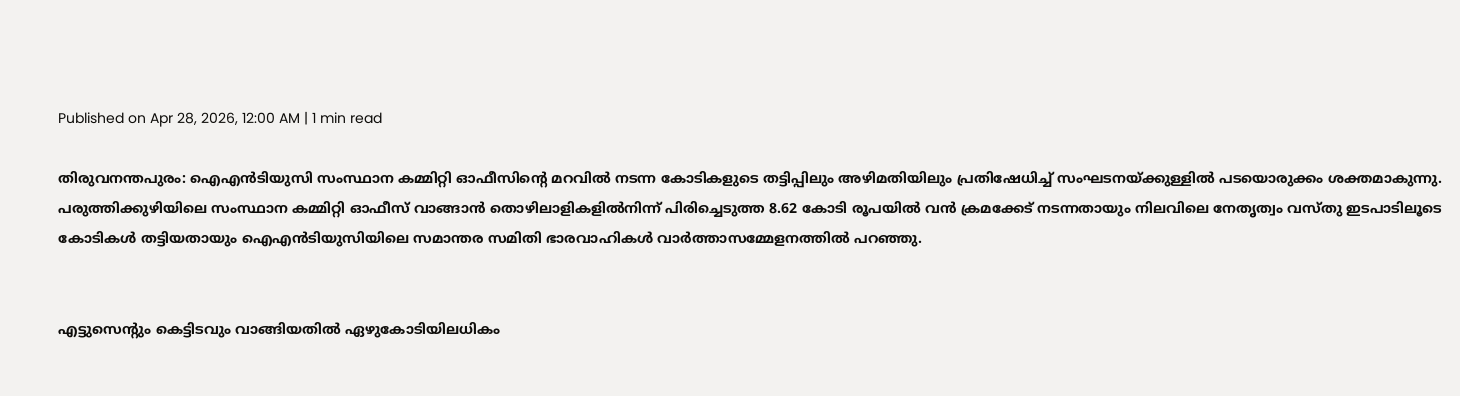Published on Apr 28, 2026, 12:00 AM | 1 min read

തിരുവനന്തപുരം: ഐഎൻടിയുസി സംസ്ഥാന കമ്മിറ്റി ഓഫീസിന്റെ മറവിൽ നടന്ന കോടികളുടെ തട്ടിപ്പിലും അഴിമതിയിലും പ്രതിഷേധിച്ച് സംഘടനയ്‌ക്കുള്ളിൽ പടയൊരുക്കം ശക്തമാകുന്നു. പരുത്തിക്കുഴിയിലെ സംസ്ഥാന കമ്മിറ്റി ഓഫീസ് വാങ്ങാൻ തൊഴിലാളികളിൽനിന്ന് പിരിച്ചെടുത്ത 8.62 കോടി രൂപയിൽ വൻ ക്രമക്കേട് നടന്നതായും നിലവിലെ നേതൃത്വം വസ്തു ഇടപാടിലൂടെ കോടികൾ തട്ടിയതായും ഐഎൻടിയുസിയിലെ സമാന്തര സമിതി ഭാരവാഹികൾ വാർത്താസമ്മേളനത്തിൽ പറഞ്ഞു.


എട്ടുസെന്റും കെട്ടിടവും വാങ്ങിയതിൽ ഏഴുകോടിയിലധികം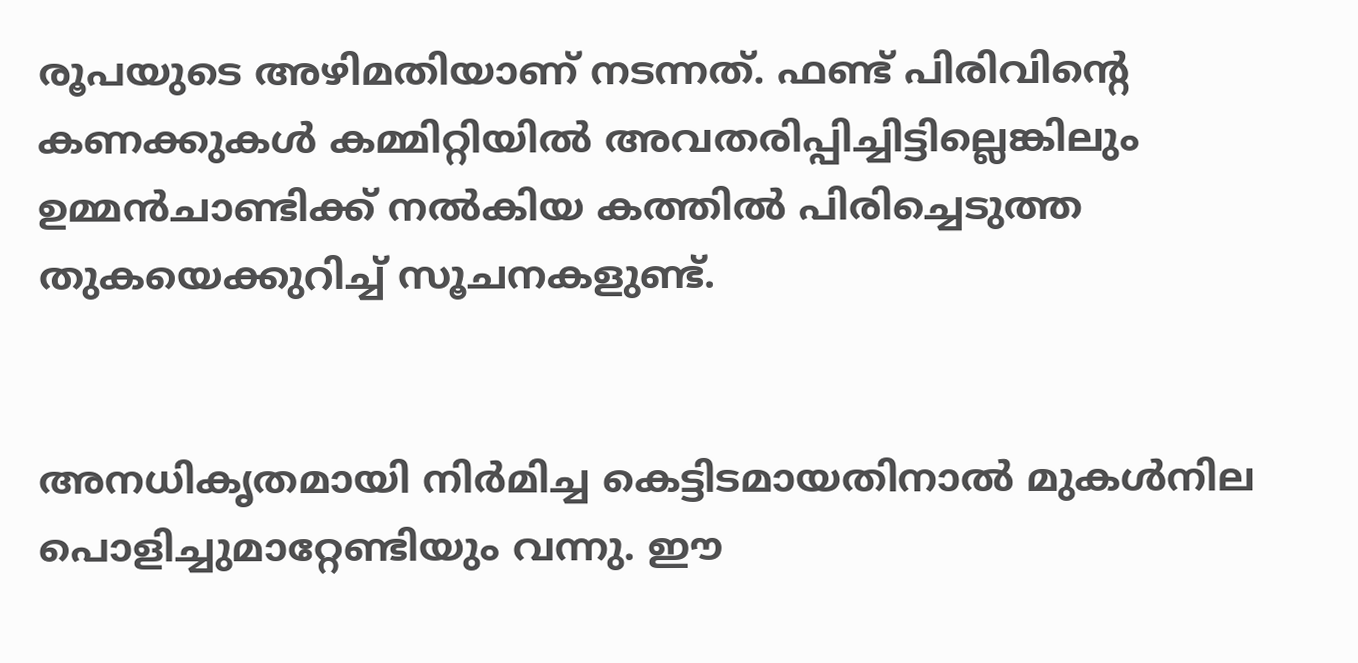രൂപയുടെ അഴിമതിയാണ് നടന്നത്. ഫണ്ട് പിരിവിന്റെ കണക്കുകൾ കമ്മിറ്റിയിൽ അവതരിപ്പിച്ചിട്ടില്ലെങ്കിലും ഉമ്മൻചാണ്ടിക്ക് നൽകിയ കത്തിൽ പിരിച്ചെടുത്ത തുകയെക്കുറിച്ച് സൂചനകളുണ്ട്.


അനധികൃതമായി നിർമിച്ച കെട്ടിടമായതിനാൽ മുകൾനില പൊളിച്ചുമാറ്റേണ്ടിയും വന്നു. ഈ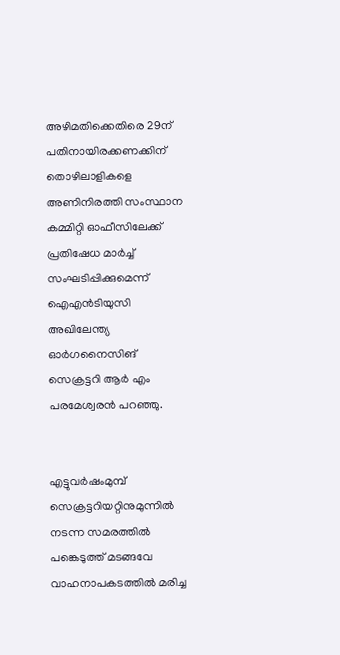അഴിമതിക്കെതിരെ 29ന് പതിനായിരക്കണക്കിന് തൊഴിലാളികളെ അണിനിരത്തി സംസ്ഥാന കമ്മിറ്റി ഓഫീസിലേക്ക് പ്രതിഷേധ മാർച്ച് സംഘടിപ്പിക്കുമെന്ന് ഐഎൻടിയുസി അഖിലേന്ത്യ ഓർഗനൈസിങ്‌ സെക്രട്ടറി ആർ എം പരമേശ്വരൻ പറഞ്ഞു.


എട്ടുവർഷംമുമ്പ്‌ സെക്രട്ടറിയറ്റിനുമുന്നിൽ നടന്ന സമരത്തിൽ പങ്കെടുത്ത്‌ മടങ്ങവേ വാഹനാപകടത്തിൽ മരിച്ച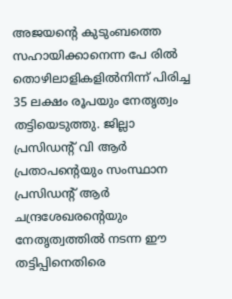അജയന്റെ കുടുംബത്തെ സഹായിക്കാനെന്ന പേ രിൽ തൊഴിലാളികളിൽനിന്ന് പിരിച്ച 35 ലക്ഷം രൂപയും നേതൃത്വം തട്ടിയെടുത്തു. ജില്ലാ പ്രസിഡന്റ് വി ആർ പ്രതാപന്റെയും സംസ്ഥാന പ്രസിഡന്റ് ആർ ചന്ദ്രശേഖരന്റെയും നേതൃത്വത്തിൽ നടന്ന ഈ തട്ടിപ്പിനെതിരെ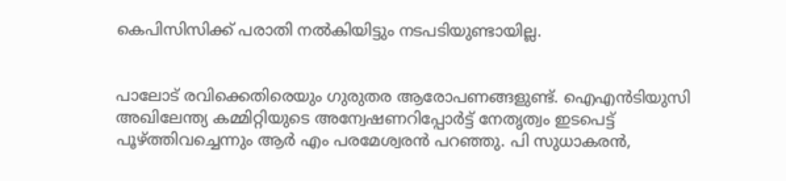കെപിസിസിക്ക് പരാതി നൽകിയിട്ടും നടപടിയുണ്ടായില്ല.


പാലോട് രവിക്കെതിരെയും ഗുരുതര ആരോപണങ്ങളുണ്ട്‌. ഐഎൻടിയുസി അഖിലേന്ത്യ കമ്മിറ്റിയുടെ അന്വേഷണറിപ്പോർട്ട് നേതൃത്വം ഇടപെട്ട് പൂഴ്‌ത്തിവച്ചെന്നും ആർ എം പരമേശ്വരൻ പറഞ്ഞു. പി സുധാകരൻ,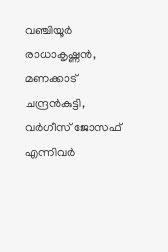വഞ്ചിയൂർ രാധാകൃഷ്ണൻ, മണക്കാട്‌ ചന്ദ്രൻകുട്ടി, വർഗീസ്‌ ജോസഫ്‌ എന്നിവർ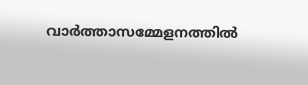വാർത്താസമ്മേളനത്തിൽ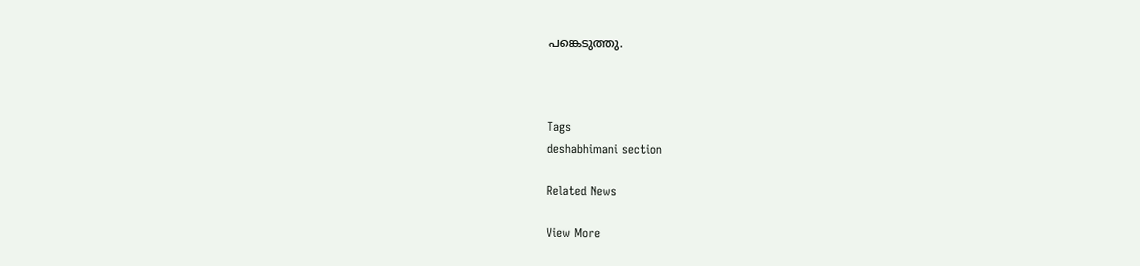പങ്കെടുത്തു.



Tags
deshabhimani section

Related News

View More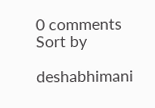0 comments
Sort by

deshabhimani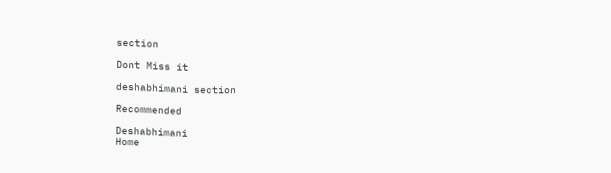section

Dont Miss it

deshabhimani section

Recommended

Deshabhimani
Home